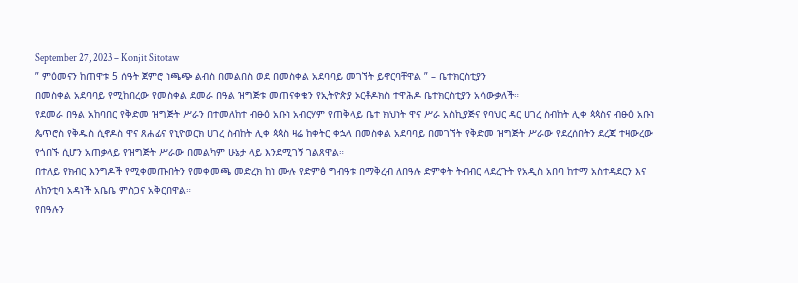September 27, 2023 – Konjit Sitotaw
” ምዕመናን ከጠዋቱ 5 ሰዓት ጀምሮ ነጫጭ ልብስ በመልበስ ወደ በመስቀል አደባባይ መገኘት ይኖርባቸዋል ” – ቤተክርስቲያን
በመስቀል አደባባይ የሚከበረው የመስቀል ደመራ በዓል ዝግጅቱ መጠናቀቁን የኢትዮጵያ ኦርቶዶክስ ተዋሕዶ ቤተክርስቲያን አሳውቃለች።
የደመራ በዓል አከባበር የቅድመ ዝግጅት ሥራን በተመለከተ ብፁዕ አቡነ አብርሃም የጠቅላይ ቤተ ክህነት ዋና ሥራ አስኪያጅና የባህር ዳር ሀገረ ስብከት ሊቀ ጳጳስና ብፁዕ አቡነ ጴጥሮስ የቅዱስ ሲኖዶስ ዋና ጸሐፊና የኒዮወርክ ሀገረ ስብከት ሊቀ ጳጳስ ዛሬ ከቀትር ቀኋላ በመስቀል አደባባይ በመገኘት የቅድመ ዝግጅት ሥራው የደረሰበትን ደረጃ ተዛውረው የጎበኙ ሲሆን አጠቃላይ የዝግጅት ሥራው በመልካም ሁኔታ ላይ እንደሚገኝ ገልጸዋል።
በተለይ የክብር እንግዶች የሚቀመጡበትን የመቀመጫ መድረክ ከነ ሙሉ የድምፅ ግብዓቱ በማቅረብ ለበዓሉ ድምቀት ትብብር ላደረጉት የአዲስ አበባ ከተማ አስተዳደርን እና ለከንቲባ አዳነች አቤቤ ምስጋና አቅርበዋል።
የበዓሉን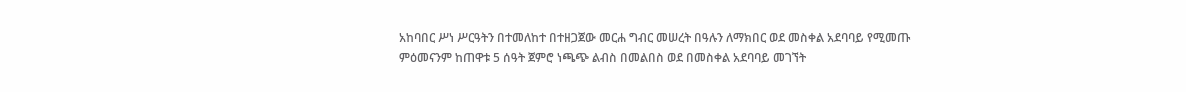አከባበር ሥነ ሥርዓትን በተመለከተ በተዘጋጀው መርሐ ግብር መሠረት በዓሉን ለማክበር ወደ መስቀል አደባባይ የሚመጡ ምዕመናንም ከጠዋቱ 5 ሰዓት ጀምሮ ነጫጭ ልብስ በመልበስ ወደ በመስቀል አደባባይ መገኘት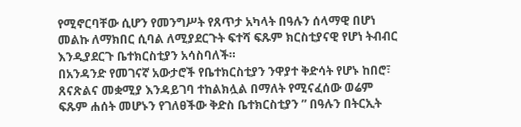የሚኖርባቸው ሲሆን የመንግሥት የጸጥታ አካላት በዓሉን ሰላማዊ በሆነ መልኩ ለማክበር ሲባል ለሚያደርጉት ፍተሻ ፍጹም ክርስቲያናዊ የሆነ ትብብር እንዲያደርጉ ቤተክርስቲያን አሳስባለች።
በአንዳንድ የመገናኛ አውታሮች የቤተክርስቲያን ንዋያተ ቅድሳት የሆኑ ከበሮ፣ ጸናጽልና መቋሚያ እንዳይገባ ተከልክሏል በማለት የሚናፈሰው ወሬም ፍጹም ሐሰት መሆኑን የገለፀችው ቅድስ ቤተክርስቲያን ” በዓሉን በትርኢት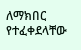ለማክበር የተፈቀደላቸው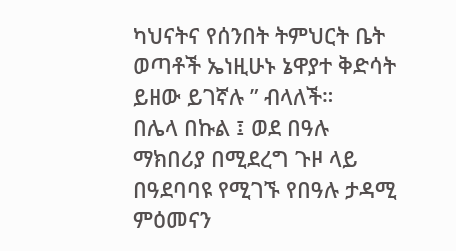ካህናትና የሰንበት ትምህርት ቤት ወጣቶች ኤነዚሁኑ ኔዋያተ ቅድሳት ይዘው ይገኛሉ ” ብላለች።
በሌላ በኩል ፤ ወደ በዓሉ ማክበሪያ በሚደረግ ጉዞ ላይ በዓደባባዩ የሚገኙ የበዓሉ ታዳሚ ምዕመናን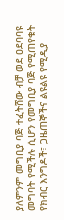ያለምንም መግቢያ ባጅ ተፈትሸው ብቻ ወደ ዐደባባዩ መግባት የሚችሉ ሲሆን የመግቢያ ባጅ የሚጠየቁት የክብር እንግዶች፣ ጋዜጠኞችና ልዩልዩ የሚዲያ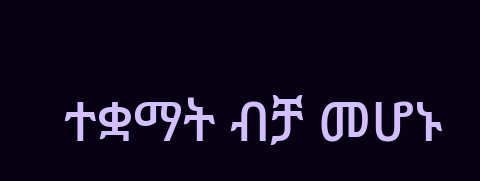ተቋማት ብቻ መሆኑ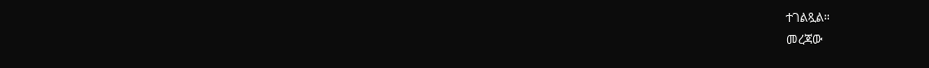ተገልጿል።
መረጃው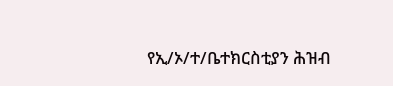የኢ/ኦ/ተ/ቤተክርስቲያን ሕዝብ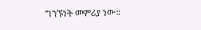ግንኙነት መምሪያ ነው።